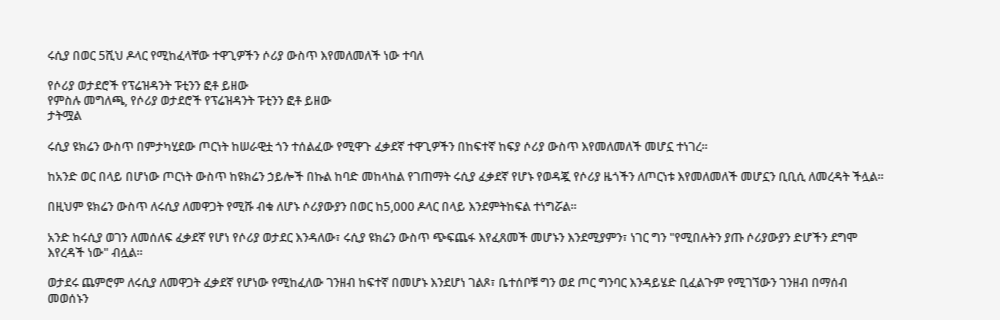ሩሲያ በወር 5ሺህ ዶላር የሚከፈላቸው ተዋጊዎችን ሶሪያ ውስጥ እየመለመለች ነው ተባለ

የሶሪያ ወታደሮች የፕሬዝዳንት ፑቲንን ፎቶ ይዘው
የምስሉ መግለጫ, የሶሪያ ወታደሮች የፕሬዝዳንት ፑቲንን ፎቶ ይዘው
ታትሟል

ሩሲያ ዩክሬን ውስጥ በምታካሂደው ጦርነት ከሠራዊቷ ጎን ተሰልፈው የሚዋጉ ፈቃደኛ ተዋጊዎችን በከፍተኛ ከፍያ ሶሪያ ውስጥ እየመለመለች መሆኗ ተነገረ።

ከአንድ ወር በላይ በሆነው ጦርነት ውስጥ ከዩክሬን ኃይሎች በኩል ከባድ መከላከል የገጠማት ሩሲያ ፈቃደኛ የሆኑ የወዳጇ የሶሪያ ዜጎችን ለጦርነቱ እየመለመለች መሆኗን ቢቢሲ ለመረዳት ችሏል።

በዚህም ዩክሬን ውስጥ ለሩሲያ ለመዋጋት የሚሹ ብቁ ለሆኑ ሶሪያውያን በወር ከ5,000 ዶላር በላይ እንደምትከፍል ተነግሯል።

አንድ ከሩሲያ ወገን ለመሰለፍ ፈቃደኛ የሆነ የሶሪያ ወታደር እንዳለው፣ ሩሲያ ዩክሬን ውስጥ ጭፍጨፋ እየፈጸመች መሆኑን እንደሚያምን፣ ነገር ግን "የሚበሉትን ያጡ ሶሪያውያን ድሆችን ደግሞ እየረዳች ነው" ብሏል።

ወታደሩ ጨምሮም ለሩሲያ ለመዋጋት ፈቃደኛ የሆነው የሚከፈለው ገንዘብ ከፍተኛ በመሆኑ እንደሆነ ገልጾ፣ ቤተሰቦቹ ግን ወደ ጦር ግንባር እንዳይሄድ ቢፈልጉም የሚገኘውን ገንዘብ በማሰብ መወሰኑን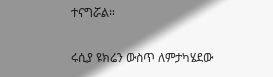ተናግሯል።

ሩሲያ ዩክሬን ውስጥ ለምታካሄደው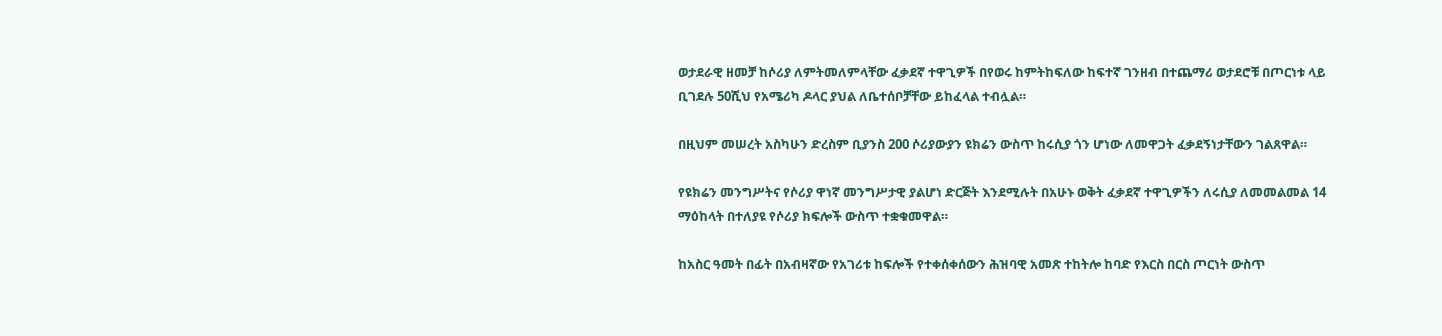ወታደራዊ ዘመቻ ከሶሪያ ለምትመለምላቸው ፈቃደኛ ተዋጊዎች በየወሩ ከምትከፍለው ከፍተኛ ገንዘብ በተጨማሪ ወታደሮቹ በጦርነቱ ላይ ቢገደሉ 50ሺህ የአሜሪካ ዶላር ያህል ለቤተሰቦቻቸው ይከፈላል ተብሏል።

በዚህም መሠረት አስካሁን ድረስም ቢያንስ 200 ሶሪያውያን ዩክሬን ውስጥ ከሩሲያ ጎን ሆነው ለመዋጋት ፈቃደኝነታቸውን ገልጸዋል።

የዩክሬን መንግሥትና የሶሪያ ዋነኛ መንግሥታዊ ያልሆነ ድርጅት እንደሚሉት በአሁኑ ወቅት ፈቃደኛ ተዋጊዎችን ለሩሲያ ለመመልመል 14 ማዕከላት በተለያዩ የሶሪያ ክፍሎች ውስጥ ተቋቁመዋል።

ከአስር ዓመት በፊት በአብዛኛው የአገሪቱ ከፍሎች የተቀሰቀሰውን ሕዝባዊ አመጽ ተከትሎ ከባድ የእርስ በርስ ጦርነት ውስጥ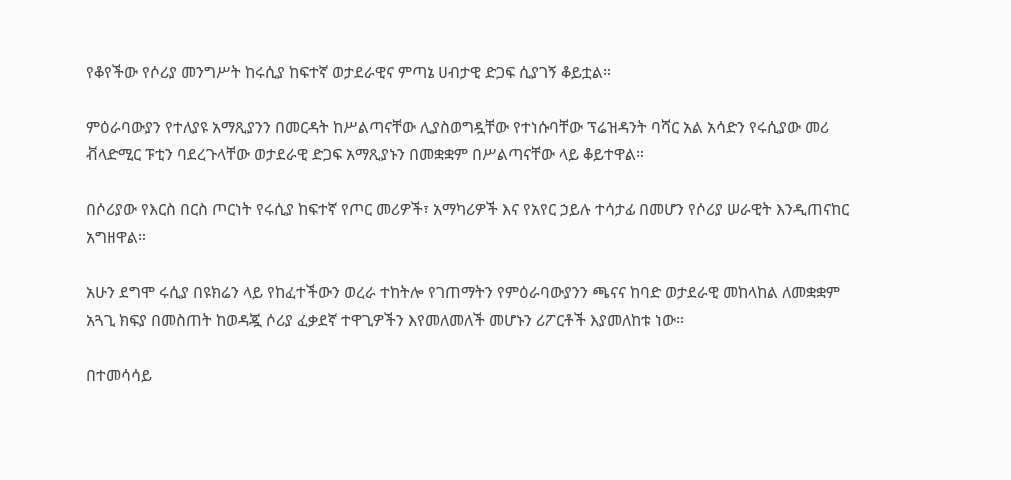የቆየችው የሶሪያ መንግሥት ከሩሲያ ከፍተኛ ወታደራዊና ምጣኔ ሀብታዊ ድጋፍ ሲያገኝ ቆይቷል።

ምዕራባውያን የተለያዩ አማጺያንን በመርዳት ከሥልጣናቸው ሊያስወግዷቸው የተነሱባቸው ፕሬዝዳንት ባሻር አል አሳድን የሩሲያው መሪ ቭላድሚር ፑቲን ባደረጉላቸው ወታደራዊ ድጋፍ አማጺያኑን በመቋቋም በሥልጣናቸው ላይ ቆይተዋል።

በሶሪያው የእርስ በርስ ጦርነት የሩሲያ ከፍተኛ የጦር መሪዎች፣ አማካሪዎች እና የአየር ኃይሉ ተሳታፊ በመሆን የሶሪያ ሠራዊት እንዲጠናከር አግዘዋል።

አሁን ደግሞ ሩሲያ በዩክሬን ላይ የከፈተችውን ወረራ ተከትሎ የገጠማትን የምዕራባውያንን ጫናና ከባድ ወታደራዊ መከላከል ለመቋቋም አጓጊ ክፍያ በመስጠት ከወዳጇ ሶሪያ ፈቃደኛ ተዋጊዎችን እየመለመለች መሆኑን ሪፖርቶች እያመለከቱ ነው።

በተመሳሳይ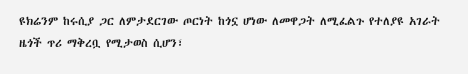ዩክሬንም ከሩሲያ ጋር ለምታደርገው ጦርነት ከጎኗ ሆነው ለመዋጋት ለሚፈልጉ የተለያዩ አገራት ዜጎች ጥሪ ማቅረቧ የሚታወስ ሲሆን፣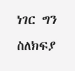ነገር ግን ስለክፍያ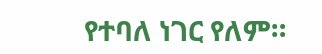የተባለ ነገር የለም።